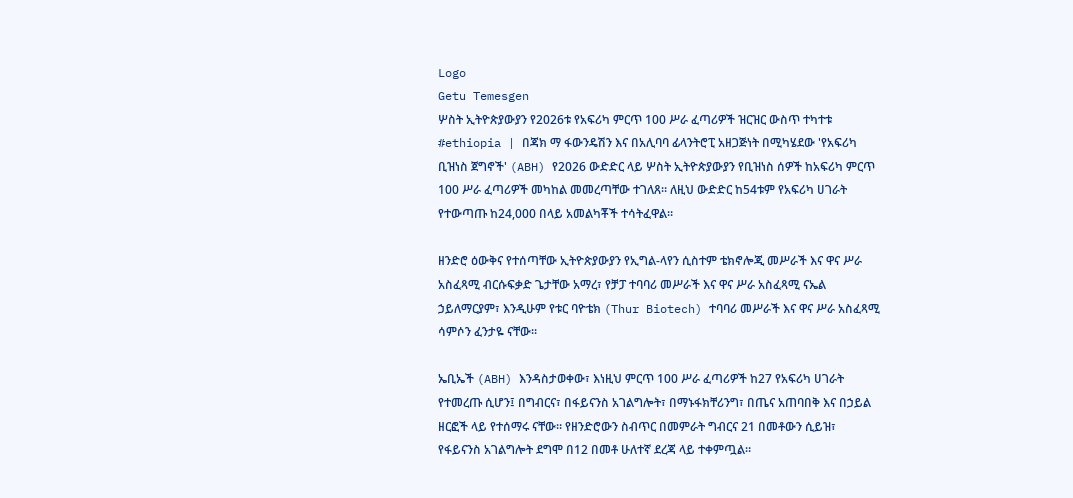Logo
Getu Temesgen
ሦስት ኢትዮጵያውያን የ2026ቱ የአፍሪካ ምርጥ 100 ሥራ ፈጣሪዎች ዝርዝር ውስጥ ተካተቱ
#ethiopia | በጃክ ማ ፋውንዴሽን እና በአሊባባ ፊላንትሮፒ አዘጋጅነት በሚካሄደው 'የአፍሪካ ቢዝነስ ጀግኖች' (ABH) የ2026 ውድድር ላይ ሦስት ኢትዮጵያውያን የቢዝነስ ሰዎች ከአፍሪካ ምርጥ 100 ሥራ ፈጣሪዎች መካከል መመረጣቸው ተገለጸ። ለዚህ ውድድር ከ54ቱም የአፍሪካ ሀገራት የተውጣጡ ከ24,000 በላይ አመልካቾች ተሳትፈዋል።

ዘንድሮ ዕውቅና የተሰጣቸው ኢትዮጵያውያን የኢግል-ላየን ሲስተም ቴክኖሎጂ መሥራች እና ዋና ሥራ አስፈጻሚ ብርሱፍቃድ ጌታቸው አማረ፣ የቻፓ ተባባሪ መሥራች እና ዋና ሥራ አስፈጻሚ ናኤል ኃይለማርያም፣ እንዲሁም የቱር ባዮቴክ (Thur Biotech) ተባባሪ መሥራች እና ዋና ሥራ አስፈጻሚ ሳምሶን ፈንታዬ ናቸው።

ኤቢኤች (ABH) እንዳስታወቀው፣ እነዚህ ምርጥ 100 ሥራ ፈጣሪዎች ከ27 የአፍሪካ ሀገራት የተመረጡ ሲሆን፤ በግብርና፣ በፋይናንስ አገልግሎት፣ በማኑፋክቸሪንግ፣ በጤና አጠባበቅ እና በኃይል ዘርፎች ላይ የተሰማሩ ናቸው። የዘንድሮውን ስብጥር በመምራት ግብርና 21 በመቶውን ሲይዝ፣ የፋይናንስ አገልግሎት ደግሞ በ12 በመቶ ሁለተኛ ደረጃ ላይ ተቀምጧል።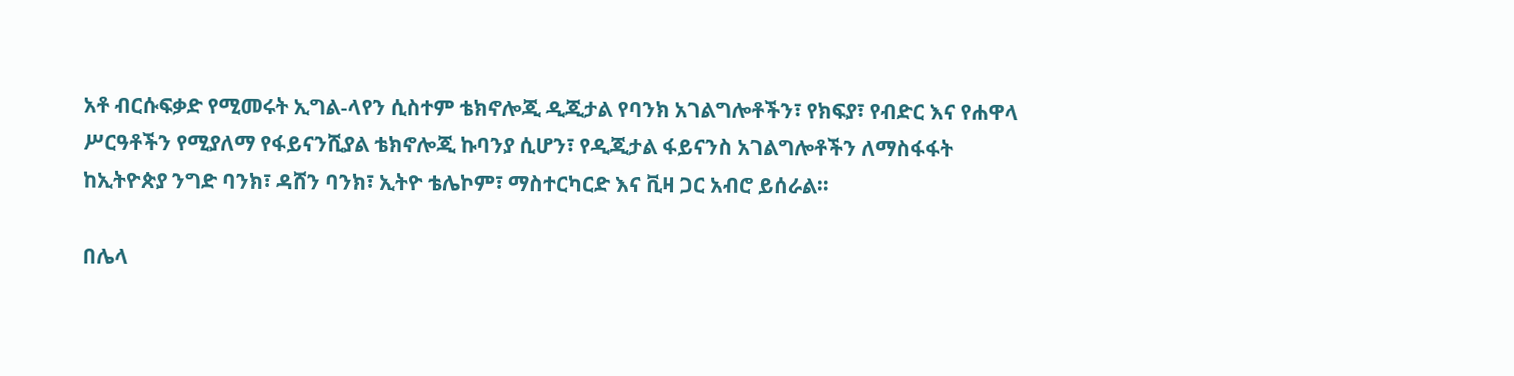አቶ ብርሱፍቃድ የሚመሩት ኢግል-ላየን ሲስተም ቴክኖሎጂ ዲጂታል የባንክ አገልግሎቶችን፣ የክፍያ፣ የብድር እና የሐዋላ ሥርዓቶችን የሚያለማ የፋይናንሺያል ቴክኖሎጂ ኩባንያ ሲሆን፣ የዲጂታል ፋይናንስ አገልግሎቶችን ለማስፋፋት ከኢትዮጵያ ንግድ ባንክ፣ ዳሸን ባንክ፣ ኢትዮ ቴሌኮም፣ ማስተርካርድ እና ቪዛ ጋር አብሮ ይሰራል።

በሌላ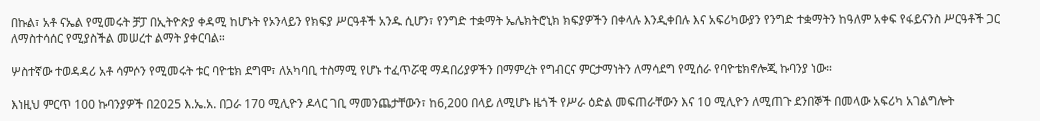በኩል፣ አቶ ናኤል የሚመሩት ቻፓ በኢትዮጵያ ቀዳሚ ከሆኑት የኦንላይን የክፍያ ሥርዓቶች አንዱ ሲሆን፣ የንግድ ተቋማት ኤሌክትሮኒክ ክፍያዎችን በቀላሉ እንዲቀበሉ እና አፍሪካውያን የንግድ ተቋማትን ከዓለም አቀፍ የፋይናንስ ሥርዓቶች ጋር ለማስተሳሰር የሚያስችል መሠረተ ልማት ያቀርባል።

ሦስተኛው ተወዳዳሪ አቶ ሳምሶን የሚመሩት ቱር ባዮቴክ ደግሞ፣ ለአካባቢ ተስማሚ የሆኑ ተፈጥሯዊ ማዳበሪያዎችን በማምረት የግብርና ምርታማነትን ለማሳደግ የሚሰራ የባዮቴክኖሎጂ ኩባንያ ነው።

እነዚህ ምርጥ 100 ኩባንያዎች በ2025 እ.ኤ.አ. በጋራ 170 ሚሊዮን ዶላር ገቢ ማመንጨታቸውን፣ ከ6,200 በላይ ለሚሆኑ ዜጎች የሥራ ዕድል መፍጠራቸውን እና 10 ሚሊዮን ለሚጠጉ ደንበኞች በመላው አፍሪካ አገልግሎት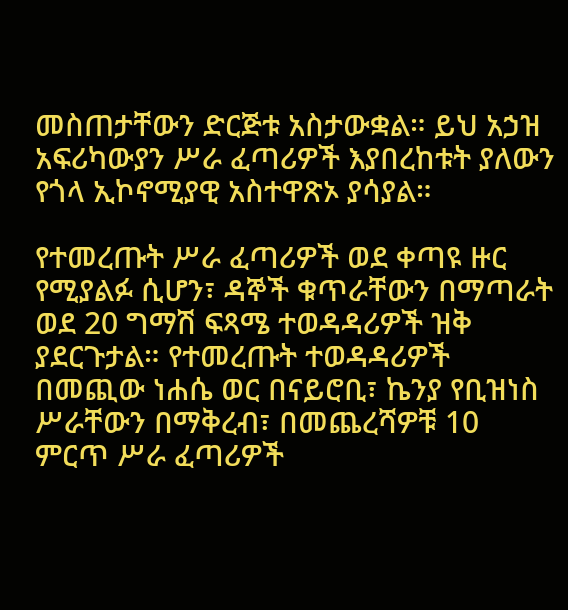መስጠታቸውን ድርጅቱ አስታውቋል። ይህ አኃዝ አፍሪካውያን ሥራ ፈጣሪዎች እያበረከቱት ያለውን የጎላ ኢኮኖሚያዊ አስተዋጽኦ ያሳያል።

የተመረጡት ሥራ ፈጣሪዎች ወደ ቀጣዩ ዙር የሚያልፉ ሲሆን፣ ዳኞች ቁጥራቸውን በማጣራት ወደ 20 ግማሽ ፍጻሜ ተወዳዳሪዎች ዝቅ ያደርጉታል። የተመረጡት ተወዳዳሪዎች በመጪው ነሐሴ ወር በናይሮቢ፣ ኬንያ የቢዝነስ ሥራቸውን በማቅረብ፣ በመጨረሻዎቹ 10 ምርጥ ሥራ ፈጣሪዎች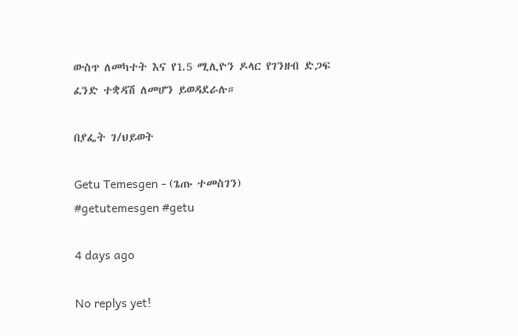ውስጥ ለመካተት እና የ1.5 ሚሊዮን ዶላር የገንዘብ ድጋፍ ፈንድ ተቋዳሽ ለመሆን ይወዳደራሉ።

በያፌት ገ/ህይወት

Getu Temesgen - (ጌጡ ተመስገን)
#getutemesgen #getu

4 days ago

No replys yet!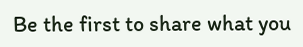Be the first to share what you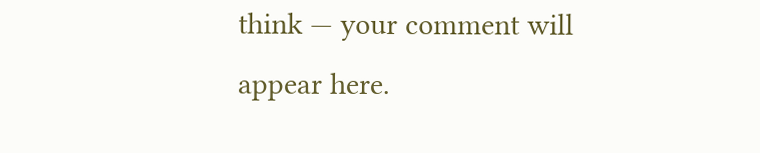think — your comment will appear here.